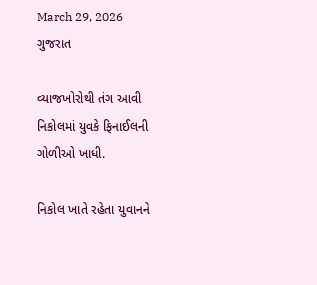March 29, 2026
ગુજરાત

વ્યાજખોરોથી તંગ આવી નિકોલમાં યુવકે ફિનાઈલની ગોળીઓ ખાધી.

નિકોલ ખાતે રહેતા યુવાનને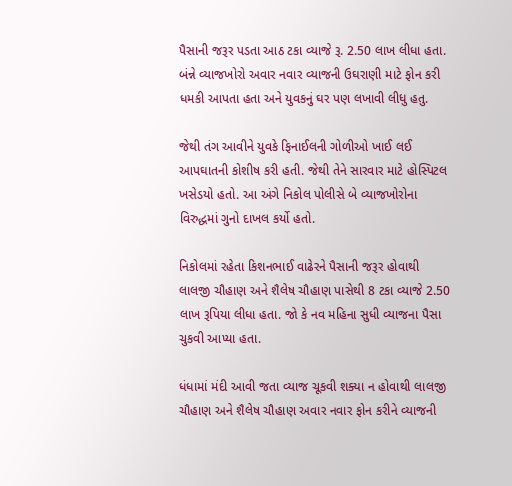પૈસાની જરૂર પડતા આઠ ટકા વ્યાજે રૂ. 2.50 લાખ લીધા હતા. બંન્ને વ્યાજખોરો અવાર નવાર વ્યાજની ઉઘરાણી માટે ફોન કરી ધમકી આપતા હતા અને યુવકનું ઘર પણ લખાવી લીધુ હતુ.

જેથી તંગ આવીને યુવકે ફિનાઈલની ગોળીઓ ખાઈ લઈ આપઘાતની કોશીષ કરી હતી. જેથી તેને સારવાર માટે હોસ્પિટલ ખસેડયો હતો. આ અંગે નિકોલ પોલીસે બે વ્યાજખોરોના વિરુદ્ધમાં ગુનો દાખલ કર્યો હતો.

નિકોલમાં રહેતા કિશનભાઈ વાઢેરને પૈસાની જરૂર હોવાથી લાલજી ચૌહાણ અને શૈલેષ ચૌહાણ પાસેથી 8 ટકા વ્યાજે 2.50 લાખ રૂપિયા લીધા હતા. જો કે નવ મહિના સુધી વ્યાજના પૈસા ચુકવી આપ્યા હતા.

ધંધામાં મંદી આવી જતા વ્યાજ ચૂકવી શક્યા ન હોવાથી લાલજી ચૌહાણ અને શૈલેષ ચૌહાણ અવાર નવાર ફોન કરીને વ્યાજની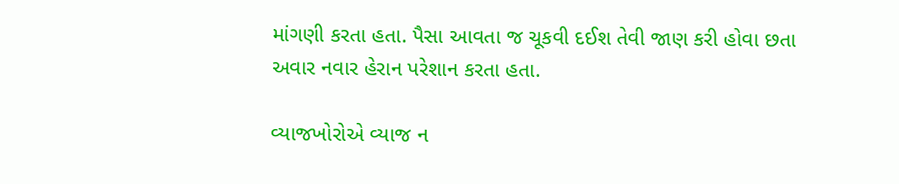માંગણી કરતા હતા. પૈસા આવતા જ ચૂકવી દઈશ તેવી જાણ કરી હોવા છતા અવાર નવાર હેરાન પરેશાન કરતા હતા.

વ્યાજખોરોએ વ્યાજ ન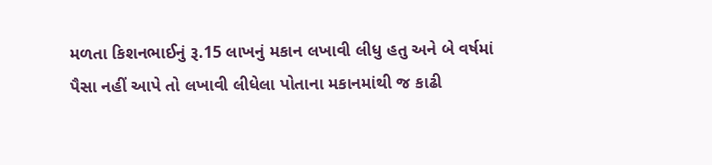મળતા કિશનભાઈનું રૂ.15 લાખનું મકાન લખાવી લીધુ હતુ અને બે વર્ષમાં પૈસા નહીં આપે તો લખાવી લીધેલા પોતાના મકાનમાંથી જ કાઢી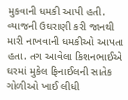મુકવાની ધમકી આપી હતી. વ્યાજની ઉઘરાણી કરી જાનથી મારી નાખવાની ધમકીઓ આપતા હતા. તગ આવેલા કિશનભાઈએ ઘરમાં મુકેલ ફિનાઈલની સાતેક ગોળીઓ ખાઈ લીધી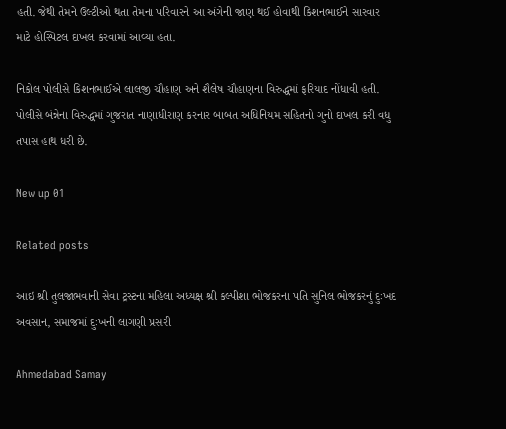હતી. જેથી તેમને ઉલ્ટીઓ થતા તેમના પરિવારને આ અંગેની જાણ થઈ હોવાથી કિશનભાઈને સારવાર માટે હોસ્પિટલ દાખલ કરવામાં આવ્યા હતા.

નિકોલ પોલીસે કિશનભાઈએ લાલજી ચૌહાણ અને શૈલેષ ચૌહાણના વિરુદ્ધમાં ફરિયાદ નોંધાવી હતી. પોલીસે બંન્નેના વિરુદ્ધમાં ગુજરાત નાણાધીરાણ કરનાર બાબત અધિનિયમ સહિતનો ગુનો દાખલ કરી વધુ તપાસ હાથ ધરી છે.

New up 01

Related posts

આઇ શ્રી તુલજાભવાની સેવા ટ્રસ્ટના મહિલા અધ્યક્ષ શ્રી કલ્પીશા ભોજકરના પતિ સુનિલ ભોજકરનું દુઃખદ અવસાન, સમાજમાં દુઃખની લાગણી પ્રસરી

Ahmedabad Samay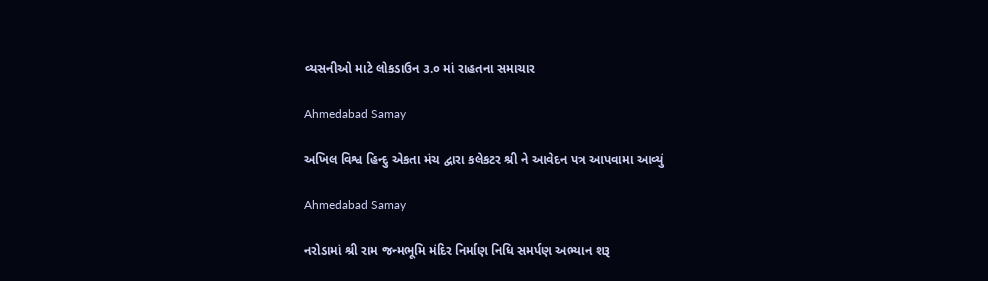વ્યસનીઓ માટે લોકડાઉન ૩.૦ માં રાહતના સમાચાર

Ahmedabad Samay

અખિલ વિશ્વ હિન્દુ એકતા મંચ દ્વારા કલેકટર શ્રી ને આવેદન પત્ર આપવામા આવ્યું

Ahmedabad Samay

નરોડામાં શ્રી રામ જન્મભૂમિ મંદિર નિર્માણ નિધિ સમર્પણ અભ્યાન શરૂ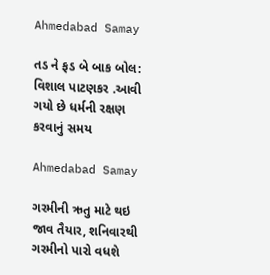Ahmedabad Samay

તડ ને ફડ બે બાક બોલ: વિશાલ પાટણકર .આવી ગયો છે ધર્મની રક્ષણ કરવાનું સમય

Ahmedabad Samay

ગરમીની ઋતુ માટે થઇ જાવ તૈયાર, શનિવારથી ગરમીનો પારો વધશે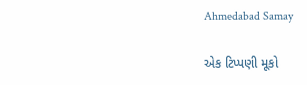Ahmedabad Samay

એક ટિપ્પણી મૂકો